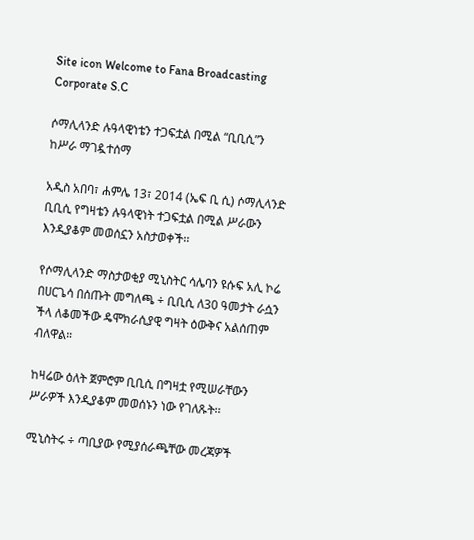Site icon Welcome to Fana Broadcasting Corporate S.C

ሶማሊላንድ ሉዓላዊነቴን ተጋፍቷል በሚል “ቢቢሲ”ን ከሥራ ማገዷተሰማ

አዲስ አበባ፣ ሐምሌ 13፣ 2014 (ኤፍ ቢ ሲ) ሶማሊላንድ ቢቢሲ የግዛቴን ሉዓላዊነት ተጋፍቷል በሚል ሥራውን እንዲያቆም መወሰኗን አስታወቀች፡፡

የሶማሊላንድ ማስታወቂያ ሚኒስትር ሳሌባን ዩሱፍ አሊ ኮሬ በሀርጌሳ በሰጡት መግለጫ ÷ ቢቢሲ ለ30 ዓመታት ራሷን ችላ ለቆመችው ዴሞክራሲያዊ ግዛት ዕውቅና አልሰጠም ብለዋል።

ከዛሬው ዕለት ጀምሮም ቢቢሲ በግዛቷ የሚሠራቸውን ሥራዎች እንዲያቆም መወሰኑን ነው የገለጹት፡፡

ሚኒስትሩ ÷ ጣቢያው የሚያሰራጫቸው መረጃዎች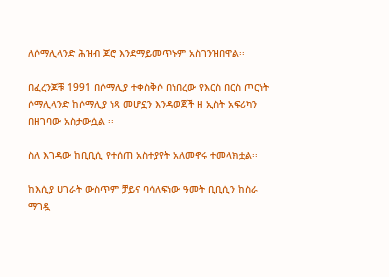ለሶማሊላንድ ሕዝብ ጆሮ እንደማይመጥኑም አስገንዝበዋል፡፡

በፈረንጆቹ 1991 በሶማሊያ ተቀስቅሶ በነበረው የእርስ በርስ ጦርነት ሶማሊላንድ ከሶማሊያ ነጻ መሆኗን እንዳወጀች ዘ ኢስት አፍሪካን በዘገባው አስታውሷል ፡፡

ስለ እገዳው ከቢቢሲ የተሰጠ አስተያየት አለመኖሩ ተመላክቷል፡፡

ከእሲያ ሀገራት ውስጥም ቻይና ባሳለፍነው ዓመት ቢቢሲን ከስራ ማገዷ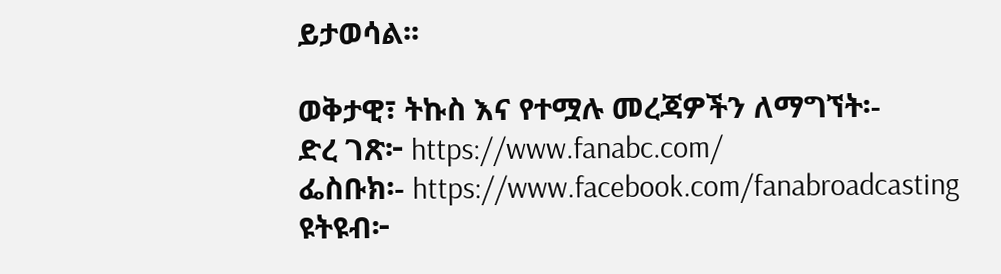ይታወሳል፡፡

ወቅታዊ፣ ትኩስ እና የተሟሉ መረጃዎችን ለማግኘት፡-
ድረ ገጽ፦ https://www.fanabc.com/
ፌስቡክ፡- https://www.facebook.com/fanabroadcasting
ዩትዩብ፦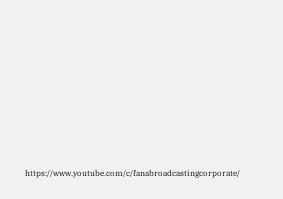https://www.youtube.com/c/fanabroadcastingcorporate/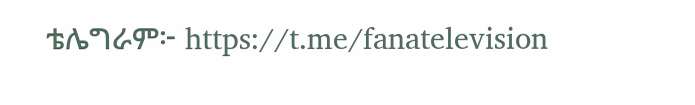ቴሌግራም፦ https://t.me/fanatelevision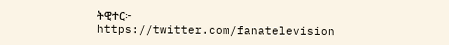ትዊተር፦ https://twitter.com/fanatelevision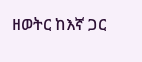ዘወትር ከእኛ ጋር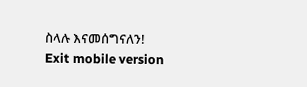ስላሉ እናመሰግናለን!
Exit mobile version